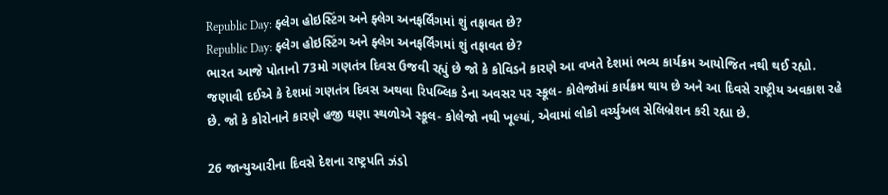Republic Day: ફ્લેગ હોઇસ્ટિંગ અને ફ્લેગ અનફર્લિંગમાં શું તફાવત છે?
Republic Day: ફ્લેગ હોઇસ્ટિંગ અને ફ્લેગ અનફર્લિંગમાં શું તફાવત છે?
ભારત આજે પોતાનો 73મો ગણતંત્ર દિવસ ઉજવી રહ્યું છે જો કે કોવિડને કારણે આ વખતે દેશમાં ભવ્ય કાર્યક્રમ આયોજિત નથી થઈ રહ્યો. જણાવી દઈએ કે દેશમાં ગણતંત્ર દિવસ અથવા રિપબ્લિક ડેના અવસર પર સ્કૂલ- કોલેજોમાં કાર્યક્રમ થાય છે અને આ દિવસે રાષ્ટ્રીય અવકાશ રહે છે. જો કે કોરોનાને કારણે હજી ઘણા સ્થળોએ સ્કૂલ- કોલેજો નથી ખૂલ્યાં, એવામાં લોકો વર્ચ્યુઅલ સેલિબ્રેશન કરી રહ્યા છે.

26 જાન્યુઆરીના દિવસે દેશના રાષ્ટ્રપતિ ઝંડો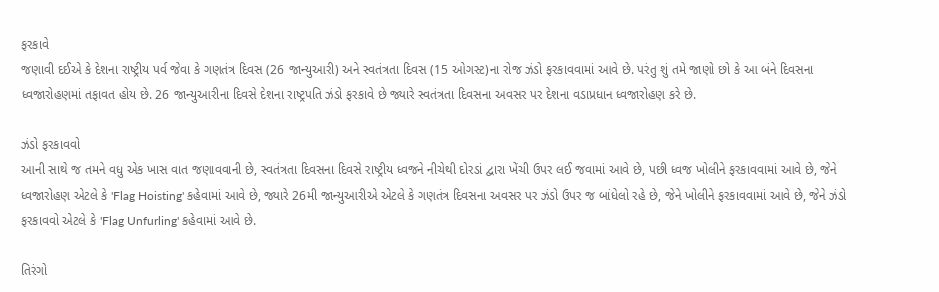ફરકાવે
જણાવી દઈએ કે દેશના રાષ્ટ્રીય પર્વ જેવા કે ગણતંત્ર દિવસ (26 જાન્યુઆરી) અને સ્વતંત્રતા દિવસ (15 ઓગસ્ટ)ના રોજ ઝંડો ફરકાવવામાં આવે છે. પરંતુ શું તમે જાણો છો કે આ બંને દિવસના ધ્વજારોહણમાં તફાવત હોય છે. 26 જાન્યુઆરીના દિવસે દેશના રાષ્ટ્રપતિ ઝંડો ફરકાવે છે જ્યારે સ્વતંત્રતા દિવસના અવસર પર દેશના વડાપ્રધાન ધ્વજારોહણ કરે છે.

ઝંડો ફરકાવવો
આની સાથે જ તમને વધુ એક ખાસ વાત જણાવવાની છે, સ્વતંત્રતા દિવસના દિવસે રાષ્ટ્રીય ધ્વજને નીચેથી દોરડાં દ્વારા ખેંચી ઉપર લઈ જવામાં આવે છે, પછી ધ્વજ ખોલીને ફરકાવવામાં આવે છે, જેને ધ્વજારોહણ એટલે કે 'Flag Hoisting' કહેવામાં આવે છે, જ્યારે 26મી જાન્યુઆરીએ એટલે કે ગણતંત્ર દિવસના અવસર પર ઝંડો ઉપર જ બાંધેલો રહે છે, જેને ખોલીને ફરકાવવામાં આવે છે, જેને ઝંડો ફરકાવવો એટલે કે 'Flag Unfurling' કહેવામાં આવે છે.

તિરંગો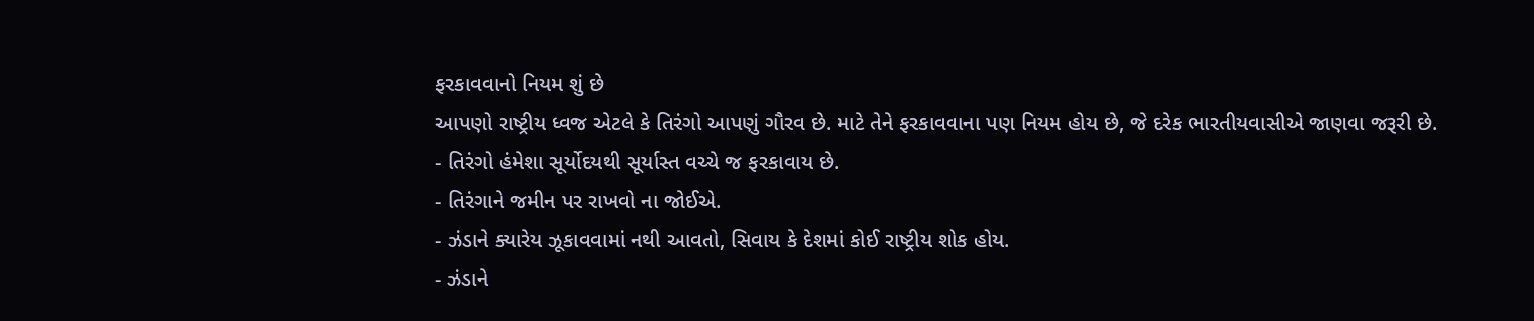ફરકાવવાનો નિયમ શું છે
આપણો રાષ્ટ્રીય ધ્વજ એટલે કે તિરંગો આપણું ગૌરવ છે. માટે તેને ફરકાવવાના પણ નિયમ હોય છે, જે દરેક ભારતીયવાસીએ જાણવા જરૂરી છે.
- તિરંગો હંમેશા સૂર્યોદયથી સૂર્યાસ્ત વચ્ચે જ ફરકાવાય છે.
- તિરંગાને જમીન પર રાખવો ના જોઈએ.
- ઝંડાને ક્યારેય ઝૂકાવવામાં નથી આવતો, સિવાય કે દેશમાં કોઈ રાષ્ટ્રીય શોક હોય.
- ઝંડાને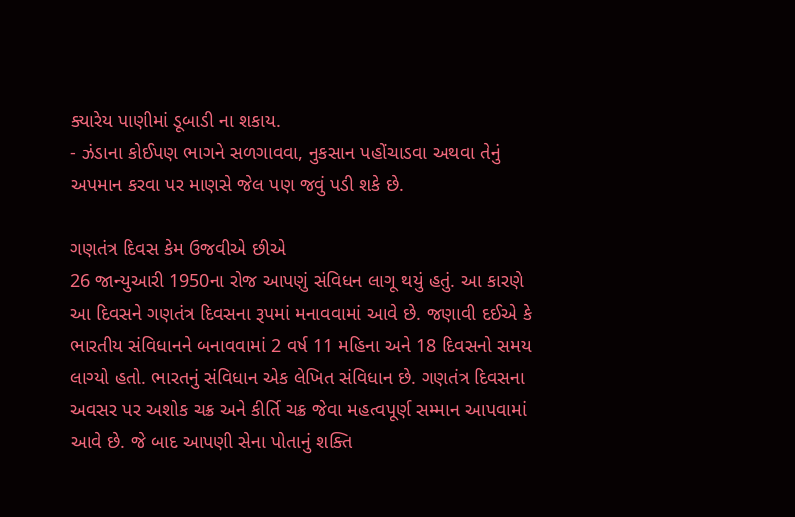ક્યારેય પાણીમાં ડૂબાડી ના શકાય.
- ઝંડાના કોઈપણ ભાગને સળગાવવા, નુકસાન પહોંચાડવા અથવા તેનું અપમાન કરવા પર માણસે જેલ પણ જવું પડી શકે છે.

ગણતંત્ર દિવસ કેમ ઉજવીએ છીએ
26 જાન્યુઆરી 1950ના રોજ આપણું સંવિધન લાગૂ થયું હતું. આ કારણે આ દિવસને ગણતંત્ર દિવસના રૂપમાં મનાવવામાં આવે છે. જણાવી દઈએ કે ભારતીય સંવિધાનને બનાવવામાં 2 વર્ષ 11 મહિના અને 18 દિવસનો સમય લાગ્યો હતો. ભારતનું સંવિધાન એક લેખિત સંવિધાન છે. ગણતંત્ર દિવસના અવસર પર અશોક ચક્ર અને કીર્તિ ચક્ર જેવા મહત્વપૂર્ણ સમ્માન આપવામાં આવે છે. જે બાદ આપણી સેના પોતાનું શક્તિ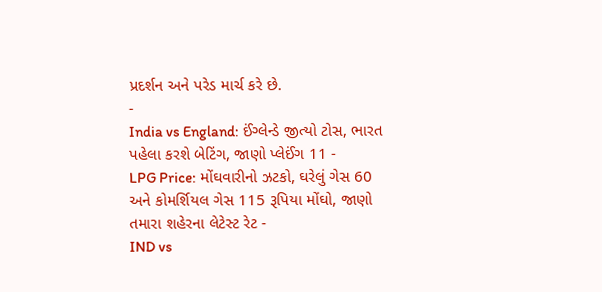પ્રદર્શન અને પરેડ માર્ચ કરે છે.
-
India vs England: ઈંગ્લેન્ડે જીત્યો ટોસ, ભારત પહેલા કરશે બેટિંગ, જાણો પ્લેઈંગ 11 -
LPG Price: મોંઘવારીનો ઝટકો, ઘરેલું ગેસ 60 અને કોમર્શિયલ ગેસ 115 રૂપિયા મોંઘો, જાણો તમારા શહેરના લેટેસ્ટ રેટ -
IND vs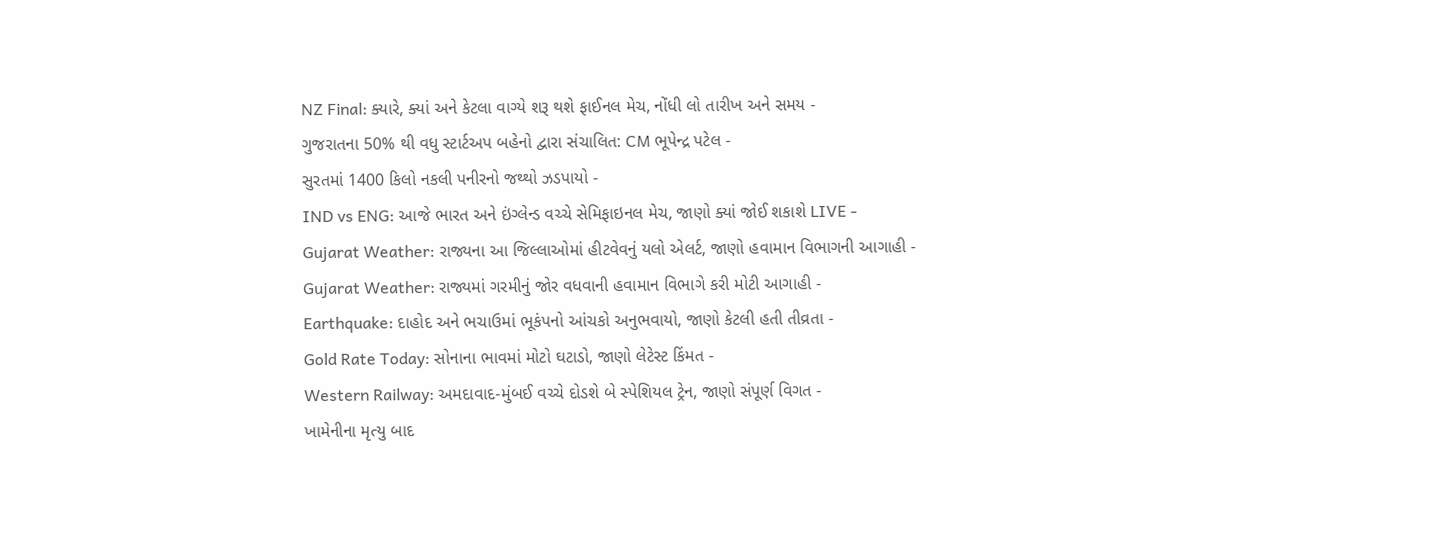NZ Final: ક્યારે, ક્યાં અને કેટલા વાગ્યે શરૂ થશે ફાઈનલ મેચ, નોંધી લો તારીખ અને સમય -
ગુજરાતના 50% થી વધુ સ્ટાર્ટઅપ બહેનો દ્વારા સંચાલિત: CM ભૂપેન્દ્ર પટેલ -
સુરતમાં 1400 કિલો નકલી પનીરનો જથ્થો ઝડપાયો -
IND vs ENG: આજે ભારત અને ઇંગ્લેન્ડ વચ્ચે સેમિફાઇનલ મેચ, જાણો ક્યાં જોઈ શકાશે LIVE -
Gujarat Weather: રાજ્યના આ જિલ્લાઓમાં હીટવેવનું યલો એલર્ટ, જાણો હવામાન વિભાગની આગાહી -
Gujarat Weather: રાજ્યમાં ગરમીનું જોર વધવાની હવામાન વિભાગે કરી મોટી આગાહી -
Earthquake: દાહોદ અને ભચાઉમાં ભૂકંપનો આંચકો અનુભવાયો, જાણો કેટલી હતી તીવ્રતા -
Gold Rate Today: સોનાના ભાવમાં મોટો ઘટાડો, જાણો લેટેસ્ટ કિંમત -
Western Railway: અમદાવાદ-મુંબઈ વચ્ચે દોડશે બે સ્પેશિયલ ટ્રેન, જાણો સંપૂર્ણ વિગત -
ખામેનીના મૃત્યુ બાદ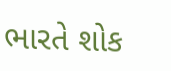ભારતે શોક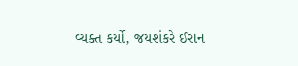વ્યક્ત કર્યો, જયશંકરે ઈરાન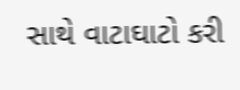સાથે વાટાઘાટો કરી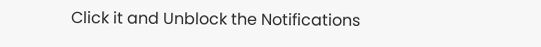Click it and Unblock the Notifications